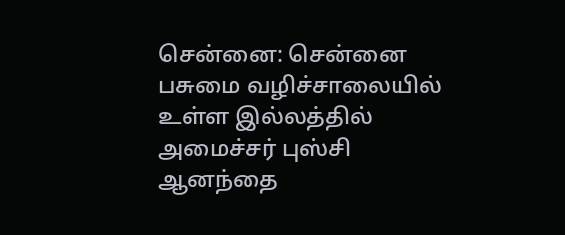சென்னை: சென்னை பசுமை வழிச்சாலையில் உள்ள இல்லத்தில் அமைச்சர் புஸ்சி ஆனந்தை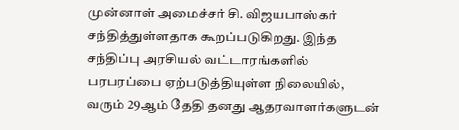முன்னாள் அமைச்சர் சி. விஜயபாஸ்கர் சந்தித்துள்ளதாக கூறப்படுகிறது. இந்த சந்திப்பு அரசியல் வட்டாரங்களில் பரபரப்பை ஏற்படுத்தியுள்ள நிலையில், வரும் 29ஆம் தேதி தனது ஆதரவாளர்களுடன்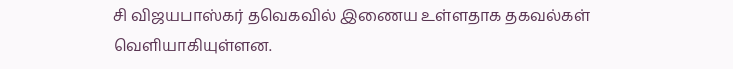சி விஜயபாஸ்கர் தவெகவில் இணைய உள்ளதாக தகவல்கள் வெளியாகியுள்ளன.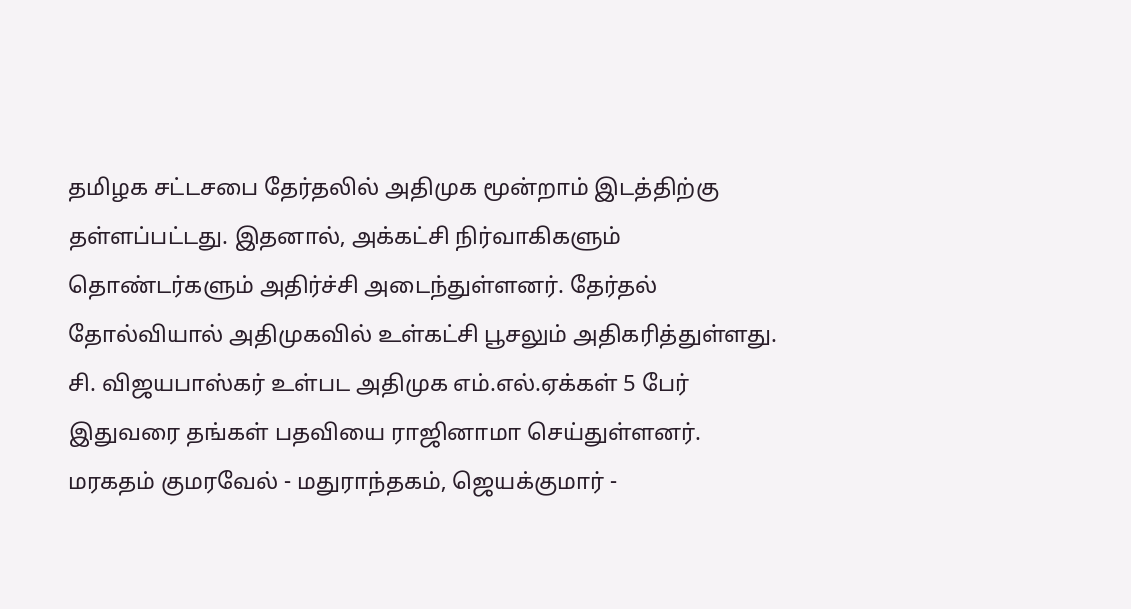தமிழக சட்டசபை தேர்தலில் அதிமுக மூன்றாம் இடத்திற்கு தள்ளப்பட்டது. இதனால், அக்கட்சி நிர்வாகிகளும் தொண்டர்களும் அதிர்ச்சி அடைந்துள்ளனர். தேர்தல் தோல்வியால் அதிமுகவில் உள்கட்சி பூசலும் அதிகரித்துள்ளது. சி. விஜயபாஸ்கர் உள்பட அதிமுக எம்.எல்.ஏக்கள் 5 பேர் இதுவரை தங்கள் பதவியை ராஜினாமா செய்துள்ளனர்.
மரகதம் குமரவேல் - மதுராந்தகம், ஜெயக்குமார் -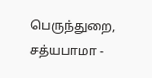பெருந்துறை, சத்யபாமா -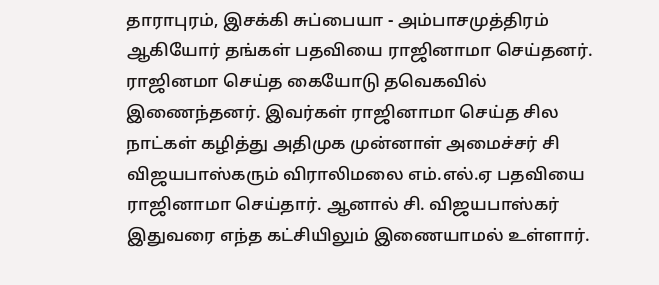தாராபுரம், இசக்கி சுப்பையா - அம்பாசமுத்திரம் ஆகியோர் தங்கள் பதவியை ராஜினாமா செய்தனர். ராஜினமா செய்த கையோடு தவெகவில் இணைந்தனர். இவர்கள் ராஜினாமா செய்த சில நாட்கள் கழித்து அதிமுக முன்னாள் அமைச்சர் சி விஜயபாஸ்கரும் விராலிமலை எம்.எல்.ஏ பதவியை ராஜினாமா செய்தார். ஆனால் சி. விஜயபாஸ்கர் இதுவரை எந்த கட்சியிலும் இணையாமல் உள்ளார்.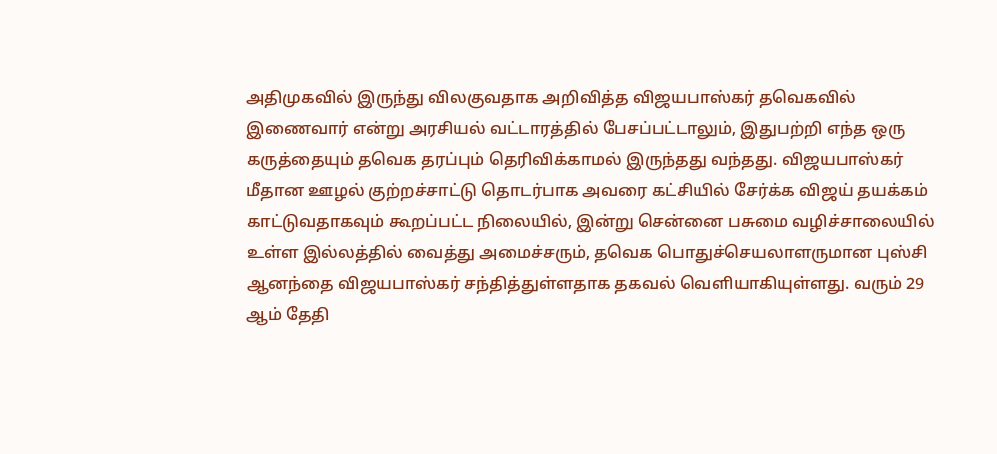அதிமுகவில் இருந்து விலகுவதாக அறிவித்த விஜயபாஸ்கர் தவெகவில் இணைவார் என்று அரசியல் வட்டாரத்தில் பேசப்பட்டாலும், இதுபற்றி எந்த ஒரு கருத்தையும் தவெக தரப்பும் தெரிவிக்காமல் இருந்தது வந்தது. விஜயபாஸ்கர் மீதான ஊழல் குற்றச்சாட்டு தொடர்பாக அவரை கட்சியில் சேர்க்க விஜய் தயக்கம் காட்டுவதாகவும் கூறப்பட்ட நிலையில், இன்று சென்னை பசுமை வழிச்சாலையில் உள்ள இல்லத்தில் வைத்து அமைச்சரும், தவெக பொதுச்செயலாளருமான புஸ்சி ஆனந்தை விஜயபாஸ்கர் சந்தித்துள்ளதாக தகவல் வெளியாகியுள்ளது. வரும் 29 ஆம் தேதி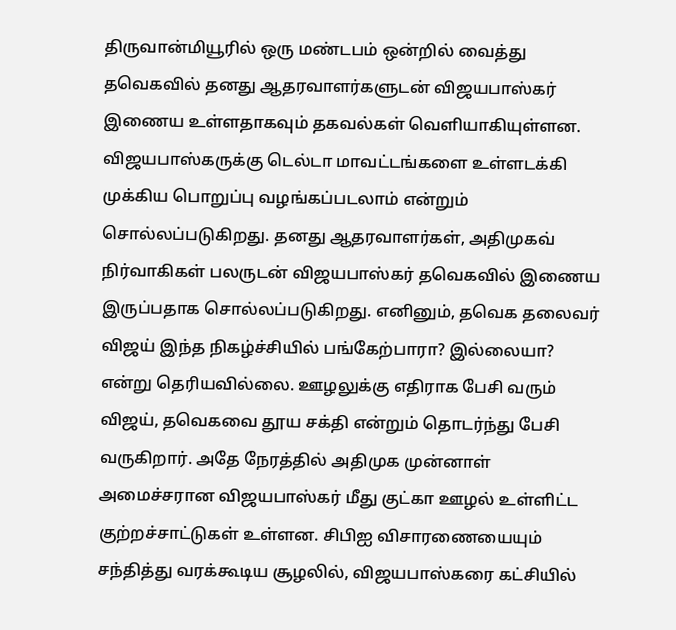திருவான்மியூரில் ஒரு மண்டபம் ஒன்றில் வைத்து தவெகவில் தனது ஆதரவாளர்களுடன் விஜயபாஸ்கர் இணைய உள்ளதாகவும் தகவல்கள் வெளியாகியுள்ளன. விஜயபாஸ்கருக்கு டெல்டா மாவட்டங்களை உள்ளடக்கி முக்கிய பொறுப்பு வழங்கப்படலாம் என்றும் சொல்லப்படுகிறது. தனது ஆதரவாளர்கள், அதிமுகவ் நிர்வாகிகள் பலருடன் விஜயபாஸ்கர் தவெகவில் இணைய இருப்பதாக சொல்லப்படுகிறது. எனினும், தவெக தலைவர் விஜய் இந்த நிகழ்ச்சியில் பங்கேற்பாரா? இல்லையா? என்று தெரியவில்லை. ஊழலுக்கு எதிராக பேசி வரும் விஜய், தவெகவை தூய சக்தி என்றும் தொடர்ந்து பேசி வருகிறார். அதே நேரத்தில் அதிமுக முன்னாள் அமைச்சரான விஜயபாஸ்கர் மீது குட்கா ஊழல் உள்ளிட்ட குற்றச்சாட்டுகள் உள்ளன. சிபிஐ விசாரணையையும் சந்தித்து வரக்கூடிய சூழலில், விஜயபாஸ்கரை கட்சியில்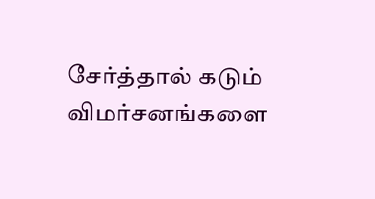சேர்த்தால் கடும் விமர்சனங்களை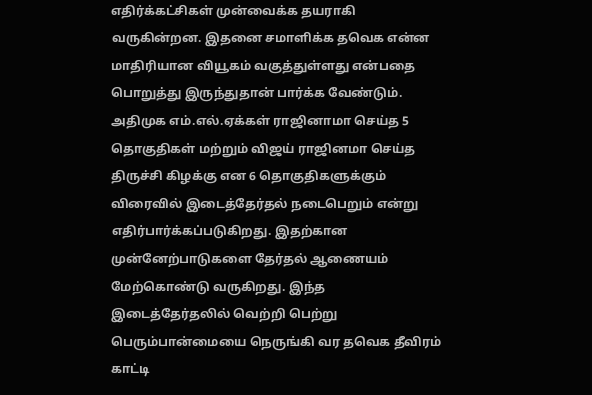எதிர்க்கட்சிகள் முன்வைக்க தயராகி வருகின்றன. இதனை சமாளிக்க தவெக என்ன மாதிரியான வியூகம் வகுத்துள்ளது என்பதை பொறுத்து இருந்துதான் பார்க்க வேண்டும். அதிமுக எம்.எல்.ஏக்கள் ராஜினாமா செய்த 5 தொகுதிகள் மற்றும் விஜய் ராஜினமா செய்த திருச்சி கிழக்கு என 6 தொகுதிகளுக்கும் விரைவில் இடைத்தேர்தல் நடைபெறும் என்று எதிர்பார்க்கப்படுகிறது. இதற்கான முன்னேற்பாடுகளை தேர்தல் ஆணையம் மேற்கொண்டு வருகிறது. இந்த இடைத்தேர்தலில் வெற்றி பெற்று பெரும்பான்மையை நெருங்கி வர தவெக தீவிரம் காட்டி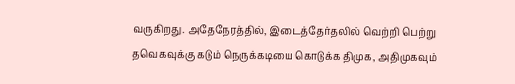வருகிறது. அதேநேரத்தில், இடைத்தேர்தலில் வெற்றி பெற்று தவெகவுக்கு கடும் நெருக்கடியை கொடுக்க திமுக, அதிமுகவும்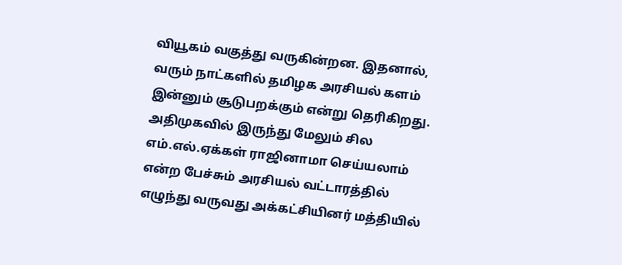வியூகம் வகுத்து வருகின்றன. இதனால், வரும் நாட்களில் தமிழக அரசியல் களம் இன்னும் சூடுபறக்கும் என்று தெரிகிறது. அதிமுகவில் இருந்து மேலும் சில எம்.எல்.ஏக்கள் ராஜினாமா செய்யலாம் என்ற பேச்சும் அரசியல் வட்டாரத்தில் எழுந்து வருவது அக்கட்சியினர் மத்தியில்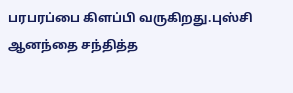பரபரப்பை கிளப்பி வருகிறது.புஸ்சி ஆனந்தை சந்தித்த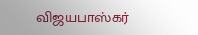விஜயபாஸ்கர்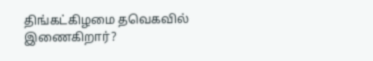திங்கட்கிழமை தவெகவில் இணைகிறார்?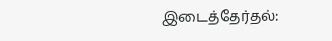இடைத்தேர்தல்: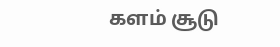களம் சூடு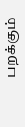பறக்கும்